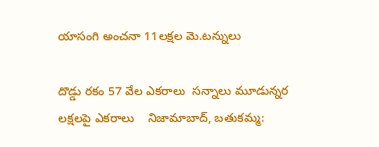యాసంగి అంచనా 11లక్షల మె.టన్నులు

దొడ్డు రకం 57 వేల ఎకరాలు  సన్నాలు మూడున్నర లక్షలపై ఎకరాలు    నిజామాబాద్, బతుకమ్మ: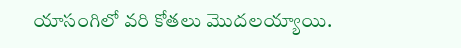యాసంగిలో వరి కోతలు మొదలయ్యాయి.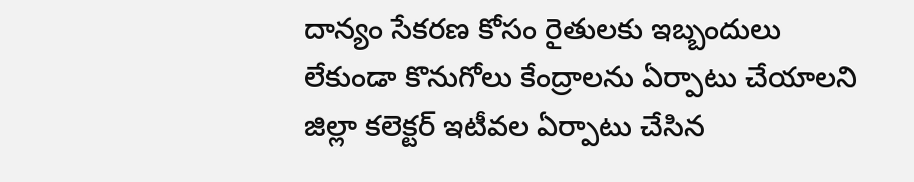దాన్యం సేకరణ కోసం రైతులకు ఇబ్బందులు లేకుండా కొనుగోలు కేంద్రాలను ఏర్పాటు చేయాలని  జిల్లా కలెక్టర్ ఇటీవల ఏర్పాటు చేసిన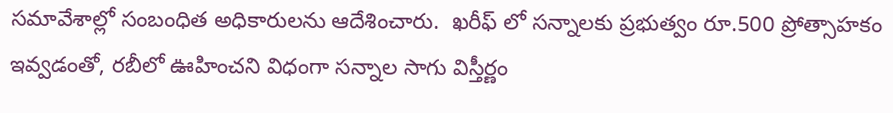సమావేశాల్లో సంబంధిత అధికారులను ఆదేశించారు.  ఖరీఫ్ లో సన్నాలకు ప్రభుత్వం రూ.500 ప్రోత్సాహకం ఇవ్వడంతో, రబీలో ఊహించని విధంగా సన్నాల సాగు విస్తీర్ణం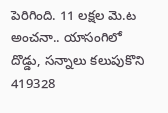పెరిగింది. 11 లక్షల మె.ట అంచనా.. యాసంగిలో దొడ్డు, సన్నాలు కలుపుకొని 419328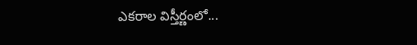ఎకరాల విస్తీర్ణంలో...